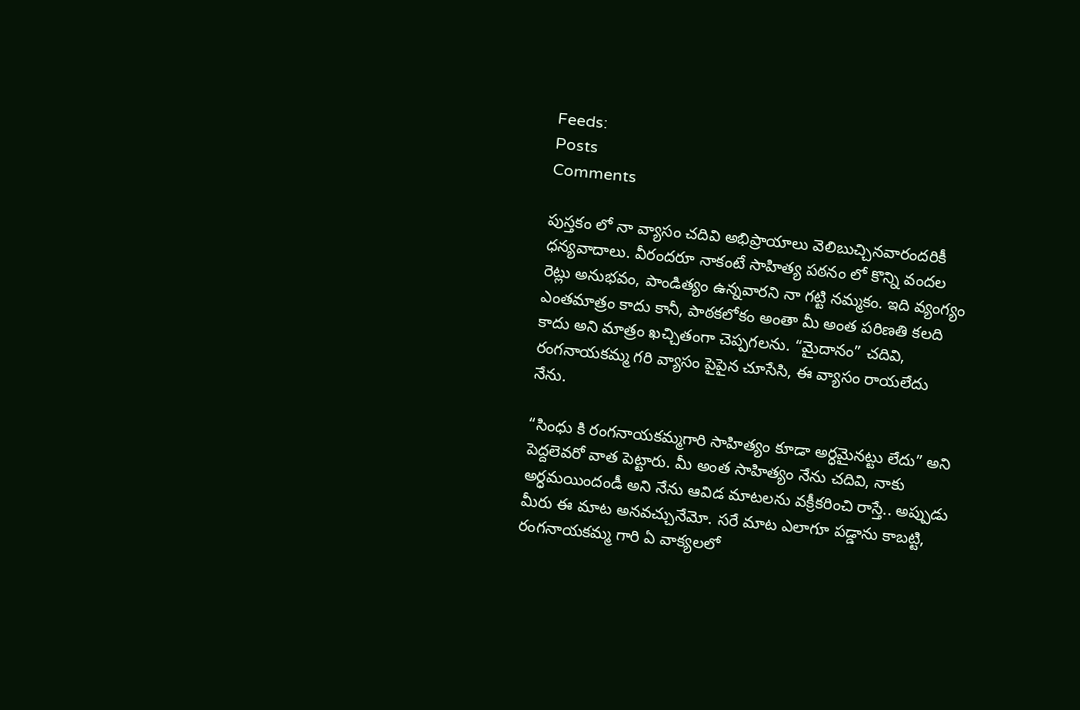Feeds:
Posts
Comments

పుస్తకం లో నా వ్యాసం చదివి అభిప్రాయాలు వెలిబుచ్చినవారందరికీ ధన్యవాదాలు. వీరందరూ నాకంటే సాహిత్య పఠనం లో కొన్ని వందల రెట్లు అనుభవం, పాండిత్యం ఉన్నవారని నా గట్టి నమ్మకం. ఇది వ్యంగ్యం ఎంతమాత్రం కాదు కానీ, పాఠకలోకం అంతా మీ అంత పరిణతి కలది కాదు అని మాత్రం ఖచ్చితంగా చెప్పగలను. “మైదానం” చదివి, రంగనాయకమ్మ గరి వ్యాసం పైపైన చూసేసి, ఈ వ్యాసం రాయలేదు నేను.

“సింధు కి రంగనాయకమ్మగారి సాహిత్యం కూడా అర్ధమైనట్టు లేదు” అని పెద్దలెవరో వాత పెట్టారు. మీ అంత సాహిత్యం నేను చదివి, నాకు అర్ధమయిందండీ అని నేను ఆవిడ మాటలను వక్రీకరించి రాస్తే.. అప్పుడు మీరు ఈ మాట అనవచ్చునేమో. సరే మాట ఎలాగూ పడ్డాను కాబట్టి, రంగనాయకమ్మ గారి ఏ వాక్యలలో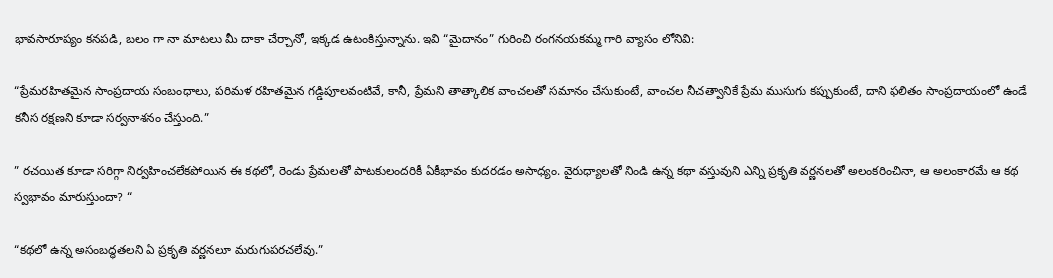భావసారూప్యం కనపడి, బలం గా నా మాటలు మీ దాకా చేర్చానో, ఇక్కడ ఉటంకిస్తున్నాను. ఇవి “మైదానం” గురించి రంగనయకమ్మ గారి వ్యాసం లోనివి:

“ప్రేమరహితమైన సాంప్రదాయ సంబంధాలు, పరిమళ రహితమైన గడ్డిపూలవంటివే, కానీ, ప్రేమని తాత్కాలిక వాంచలతో సమానం చేసుకుంటే, వాంచల నీచత్వానికే ప్రేమ ముసుగు కప్పుకుంటే, దాని ఫలితం సాంప్రదాయంలో ఉండే కనీస రక్షణని కూడా సర్వనాశనం చేస్తుంది.”

” రచయిత కూడా సరిగ్గా నిర్వహించలేకపోయిన ఈ కథలో, రెండు ప్రేమలతో పాటకులందరికీ ఏకీభావం కుదరడం అసాధ్యం. వైరుధ్యాలతో నిండి ఉన్న కథా వస్తువుని ఎన్ని ప్రకృతి వర్ణనలతో అలంకరించినా, ఆ అలంకారమే ఆ కథ స్వభావం మారుస్తుందా? “

“కథలో ఉన్న అసంబద్ధతలని ఏ ప్రకృతి వర్ణనలూ మరుగుపరచలేవు.”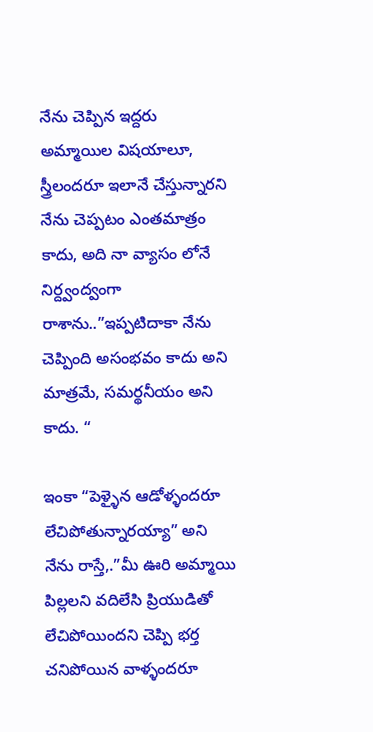నేను చెప్పిన ఇద్దరు అమ్మాయిల విషయాలూ, స్త్రీలందరూ ఇలానే చేస్తున్నారని నేను చెప్పటం ఎంతమాత్రం కాదు, అది నా వ్యాసం లోనే నిర్ద్వంద్వంగా రాశాను..”ఇప్పటిదాకా నేను చెప్పింది అసంభవం కాదు అని మాత్రమే, సమర్థనీయం అని కాదు. “

ఇంకా “పెళ్ళైన ఆడోళ్ళందరూ లేచిపోతున్నారయ్యా” అని నేను రాస్తే,.”మీ ఊరి అమ్మాయి పిల్లలని వదిలేసి ప్రియుడితో లేచిపోయిందని చెప్పి భర్త చనిపోయిన వాళ్ళందరూ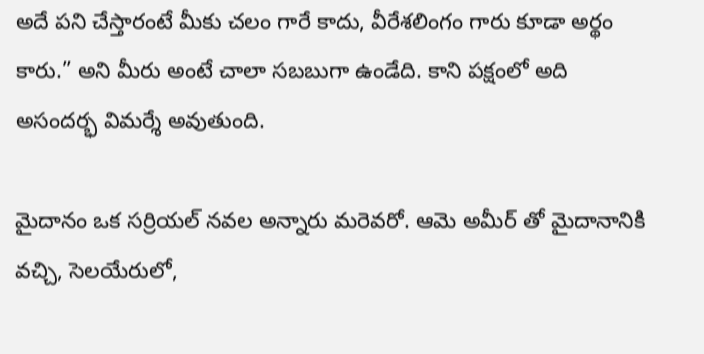అదే పని చేస్తారంటే మీకు చలం గారే కాదు, వీరేశలింగం గారు కూడా అర్థం కారు.” అని మీరు అంటే చాలా సబబుగా ఉండేది. కాని పక్షంలో అది అసందర్భ విమర్శే అవుతుంది.

మైదానం ఒక సర్రియల్ నవల అన్నారు మరెవరో. ఆమె అమీర్ తో మైదానానికి వచ్చి, సెలయేరులో,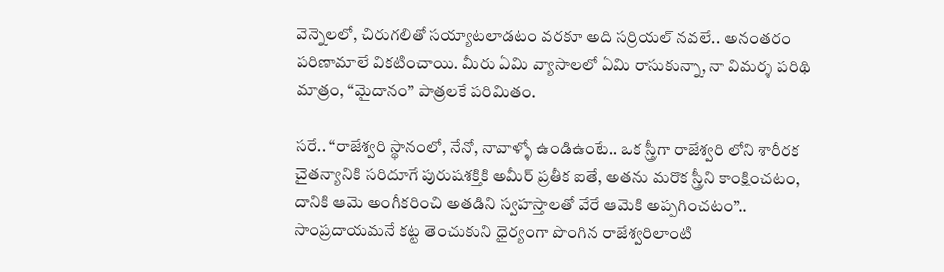వెన్నెలలో, చిరుగలితో సయ్యాటలాడటం వరకూ అది సర్రియల్ నవలే.. అనంతరం పరిణామాలే వికటించాయి. మీరు ఏమి వ్యాసాలలో ఏమి రాసుకున్నా, నా విమర్శ పరిథి మాత్రం, “మైదానం” పాత్రలకే పరిమితం.

సరే.. “రాజేశ్వరి స్థానంలో, నేనో, నావాళ్ళో ఉండిఉంటే.. ఒక స్త్రీగా రాజేశ్వరి లోని శారీరక చైతన్యానికి సరిదూగే పురుషశక్తికి అమీర్ ప్రతీక ఐతే, అతను మరొక స్త్రీని కాంక్షించటం, దానికి ఆమె అంగీకరించి అతడిని స్వహస్తాలతో వేరే ఆమెకి అప్పగించటం”.. సాంప్రదాయమనే కట్ట తెంచుకుని ధైర్యంగా పొంగిన రాజేశ్వరిలాంటి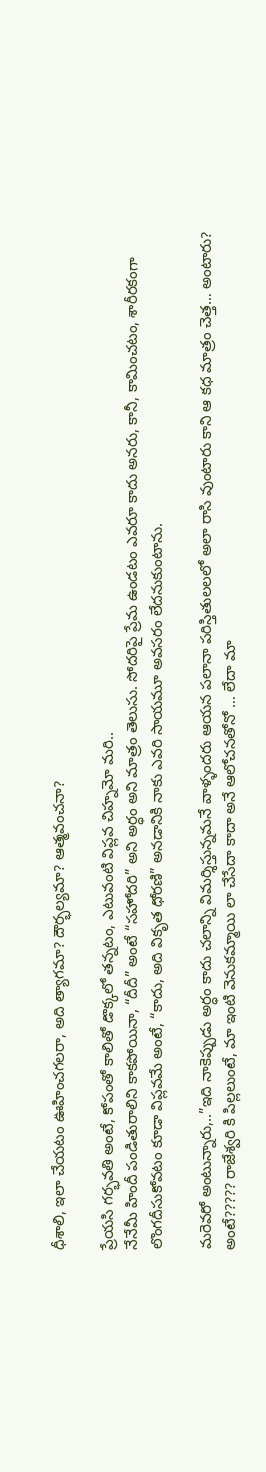ధీశాలి, ఇలా చేయటం ఊహించగలరా, అది త్యాగమా? దౌర్భల్యమా? ఆత్మవంచనా?

ప్రేయసి గర్భవతి అంటే, కోపంతో కాలితో డొక్కలో తన్నటం, ఎటువంటి విప్లవ చిహ్నమో మరి..
నేనేమీ హిందీ పండితురాలిని కాకపోయినా, “దీదీ” అంటే “సహోదరి” అని అర్ధం అని మాత్రం తెలుసు. సోదరిపై ప్రేమ ఉండటం ఎవరూ కాదు అనరు, కానీ, కామించటం, శారీరకంగా లొంగదీసుకోవటం కూడా విప్లవమే అంటే, “కాదు, అది వికృత ధోరణి” అనడానికి నాకు ఎవరి సాయమూ అవసరం లేదనుకుంటాను.

మరెవరో అంటున్నారు,..”ఇది నాకెప్పుడు అర్ధం కాదు చలాన్ని విమర్శిస్తున్నమనే వాళ్ళందరు ఆయన పలానా పరిస్తితులలలో అలా రాసి వుంటారు కాని ఆ కధ మాత్రం చెత్త… అంటారు? అంటే????? రాజేశ్వరి కి పిల్లలుంటే, మా ఇంటి వెనుకమ్మాయి లా చేసేదా కాదా అనే ఆలోచనతోనో … లేదా మా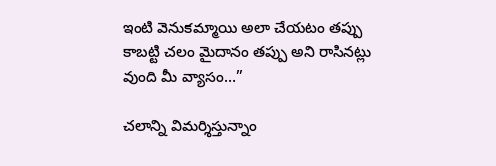ఇంటి వెనుకమ్మాయి అలా చేయటం తప్పు కాబట్టి చలం మైదానం తప్పు అని రాసినట్లు వుంది మీ వ్యాసం…”

చలాన్ని విమర్శిస్తున్నాం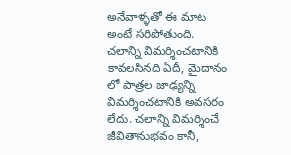అనేవాళ్ళతో ఈ మాట అంటే సరిపోతుంది. చలాన్ని విమర్శించటానికి కావలసినది ఏదీ, మైదానం లో పాత్రల జాఢ్యన్ని విమర్శించటానికి అవసరం లేదు. చలాన్ని విమర్శించే జీవితానుభవం కానీ,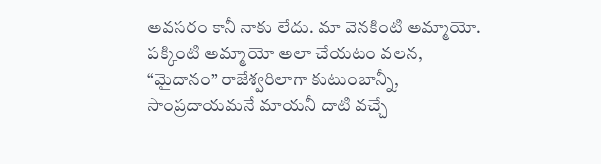అవసరం కానీ నాకు లేదు. మా వెనకింటి అమ్మాయో. పక్కింటి అమ్మాయో అలా చేయటం వలన, “మైదానం” రాజేశ్వరిలాగా కుటుంబాన్నీ, సాంప్రదాయమనే మాయనీ దాటి వచ్చే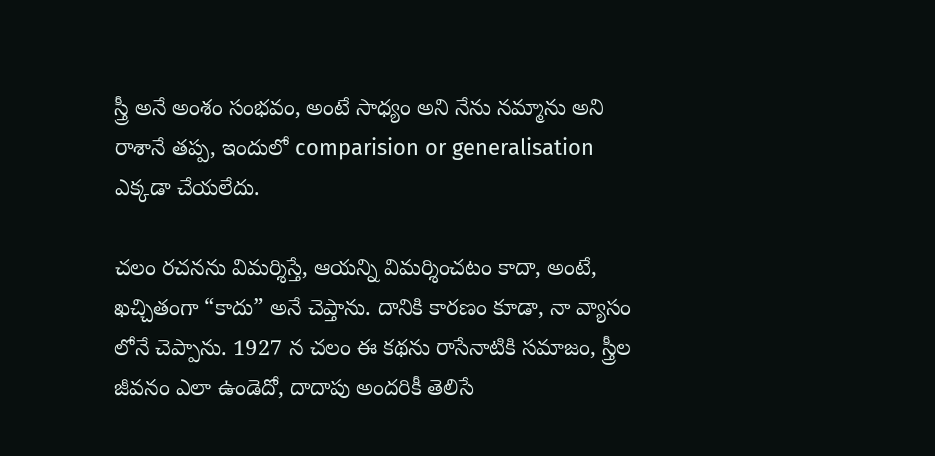స్త్రీ అనే అంశం సంభవం, అంటే సాధ్యం అని నేను నమ్మాను అని రాశానే తప్ప, ఇందులో comparision or generalisation ఎక్కడా చేయలేదు.

చలం రచనను విమర్శిస్తే, ఆయన్ని విమర్శించటం కాదా, అంటే, ఖచ్చితంగా “కాదు” అనే చెప్తాను. దానికి కారణం కూడా, నా వ్యాసం లోనే చెప్పాను. 1927 న చలం ఈ కథను రాసేనాటికి సమాజం, స్త్రీల జీవనం ఎలా ఉండెదో, దాదాపు అందరికీ తెలిసే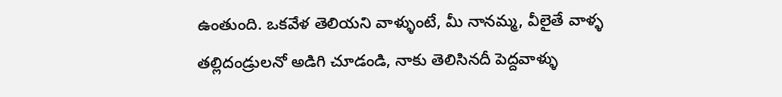ఉంతుంది. ఒకవేళ తెలియని వాళ్ళుంటే, మీ నానమ్మ, వీలైతే వాళ్ళ తల్లిదండ్రులనో అడిగి చూడండి, నాకు తెలిసినదీ పెద్దవాళ్ళు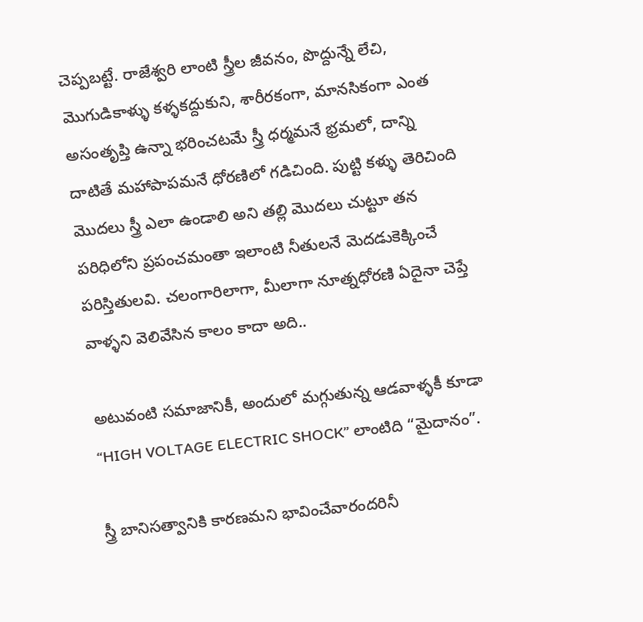చెప్పబట్టే. రాజేశ్వరి లాంటి స్త్రీల జీవనం, పొద్దున్నే లేచి, మొగుడికాళ్ళు కళ్ళకద్దుకుని, శారీరకంగా, మానసికంగా ఎంత అసంతృప్తి ఉన్నా భరించటమే స్త్రీ ధర్మమనే భ్రమలో, దాన్ని దాటితే మహాపాపమనే ధోరణిలో గడిచింది. పుట్టి కళ్ళు తెరిచింది మొదలు స్త్రీ ఎలా ఉండాలి అని తల్లి మొదలు చుట్టూ తన పరిధిలోని ప్రపంచమంతా ఇలాంటి నీతులనే మెదడుకెక్కించే పరిస్తితులవి. చలంగారిలాగా, మీలాగా నూత్నధోరణి ఏదైనా చెప్తే వాళ్ళని వెలివేసిన కాలం కాదా అది..

అటువంటి సమాజానికీ, అందులో మగ్గుతున్న ఆడవాళ్ళకీ కూడా “HIGH VOLTAGE ELECTRIC SHOCK” లాంటిది “మైదానం”.

స్త్రీ బానిసత్వానికి కారణమని భావించేవారందరినీ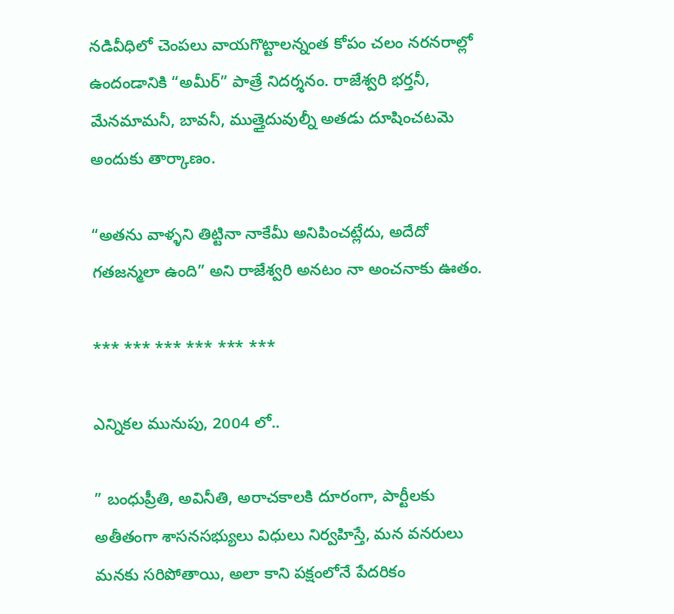నడివీధిలో చెంపలు వాయగొట్టాలన్నంత కోపం చలం నరనరాల్లో ఉందండానికి “అమీర్” పాత్రే నిదర్శనం. రాజేశ్వరి భర్తనీ, మేనమామనీ, బావనీ, ముత్తైదువుల్నీ అతడు దూషించటమె అందుకు తార్కాణం.

“అతను వాళ్ళని తిట్టినా నాకేమీ అనిపించట్లేదు, అదేదో గతజన్మలా ఉంది” అని రాజేశ్వరి అనటం నా అంచనాకు ఊతం.

*** *** *** *** *** ***

ఎన్నికల మునుపు, 2004 లో..

” బంధుప్రీతి, అవినీతి, అరాచకాలకి దూరంగా, పార్టీలకు అతీతంగా శాసనసభ్యులు విధులు నిర్వహిస్తే, మన వనరులు మనకు సరిపోతాయి, అలా కాని పక్షంలోనే పేదరికం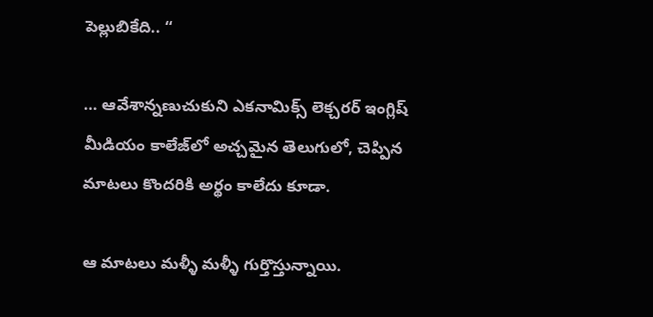పెల్లుబికేది.. “

… ఆవేశాన్నణుచుకుని ఎకనామిక్స్ లెక్చరర్ ఇంగ్లిష్ మీడియం కాలేజ్‌లో అచ్చమైన తెలుగులో, చెప్పిన మాటలు కొందరికి అర్థం కాలేదు కూడా.

ఆ మాటలు మళ్ళీ మళ్ళీ గుర్తొస్తున్నాయి.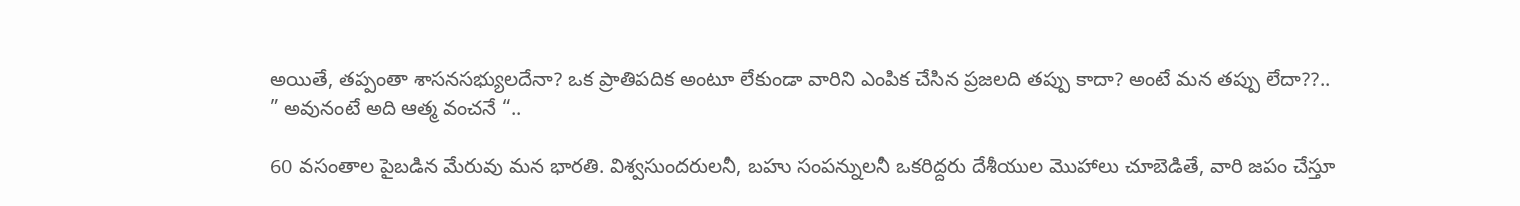అయితే, తప్పంతా శాసనసభ్యులదేనా? ఒక ప్రాతిపదిక అంటూ లేకుండా వారిని ఎంపిక చేసిన ప్రజలది తప్పు కాదా? అంటే మన తప్పు లేదా??..
” అవునంటే అది ఆత్మ వంచనే “..

60 వసంతాల పైబడిన మేరువు మన భారతి. విశ్వసుందరులనీ, బహు సంపన్నులనీ ఒకరిద్దరు దేశీయుల మొహాలు చూబెడితే, వారి జపం చేస్తూ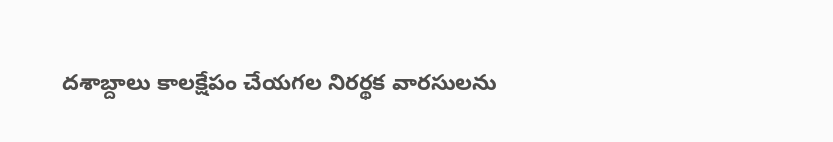దశాబ్దాలు కాలక్షేపం చేయగల నిరర్థక వారసులను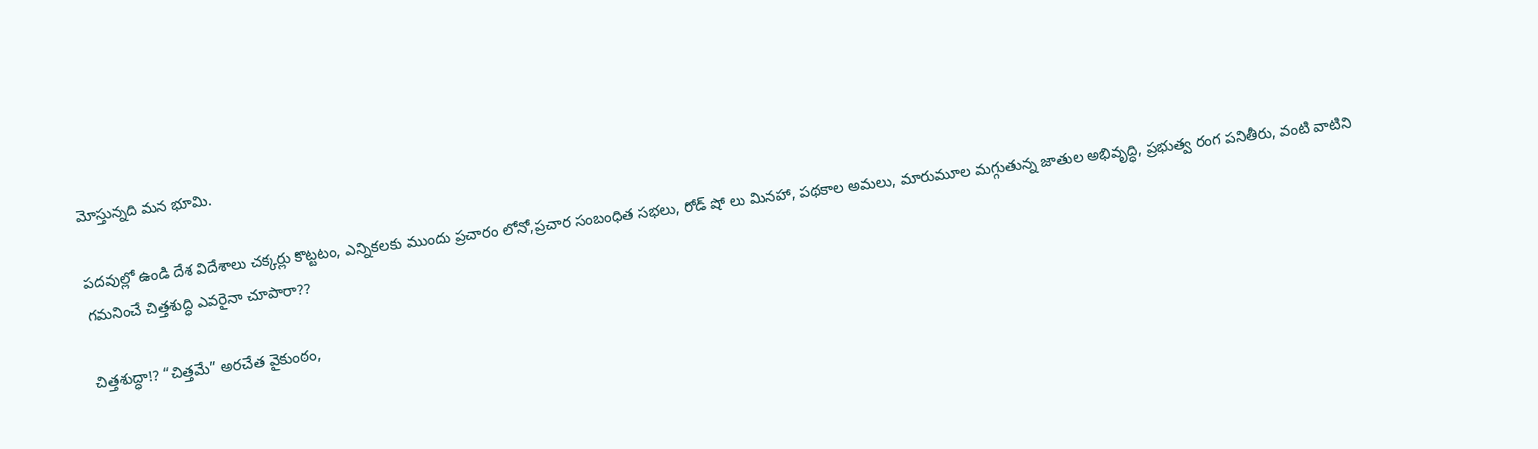మోస్తున్నది మన భూమి.

పదవుల్లో ఉండి దేశ విదేశాలు చక్కర్లు కొట్టటం, ఎన్నికలకు ముందు ప్రచారం లోనో,ప్రచార సంబంధిత సభలు, రోడ్ షో లు మినహా, పథకాల అమలు, మారుమూల మగ్గుతున్న జాతుల అభివృద్ధి, ప్రభుత్వ రంగ పనితీరు, వంటి వాటిని గమనించే చిత్తశుద్ధి ఎవరైనా చూపారా??

చిత్తశుద్ధా!? “చిత్తమే” అరచేత వైకుంఠం,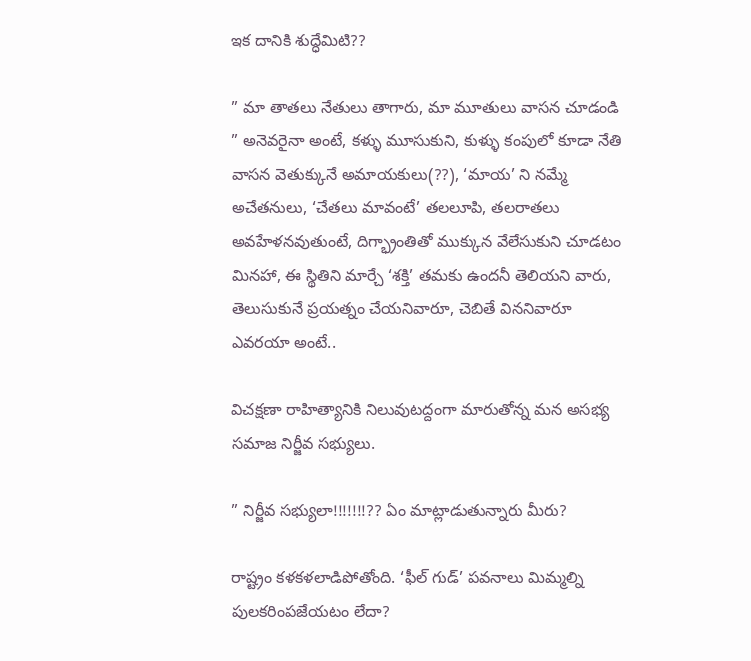ఇక దానికి శుద్ధేమిటి??

” మా తాతలు నేతులు తాగారు, మా మూతులు వాసన చూడండి ” అనెవరైనా అంటే, కళ్ళు మూసుకుని, కుళ్ళు కంపులో కూడా నేతి వాసన వెతుక్కునే అమాయకులు(??), ‘మాయ’ ని నమ్మే అచేతనులు, ‘చేతలు మావంటే’ తలలూపి, తలరాతలు అవహేళనవుతుంటే, దిగ్భ్రాంతితో ముక్కున వేలేసుకుని చూడటం మినహా, ఈ స్థితిని మార్చే ‘శక్తి’ తమకు ఉందనీ తెలియని వారు, తెలుసుకునే ప్రయత్నం చేయనివారూ, చెబితే విననివారూ ఎవరయా అంటే..

విచక్షణా రాహిత్యానికి నిలువుటద్దంగా మారుతోన్న మన అసభ్య సమాజ నిర్జీవ సభ్యులు.

” నిర్జీవ సభ్యులా!!!!!!!?? ఏం మాట్లాడుతున్నారు మీరు?

రాష్ట్రం కళకళలాడిపోతోంది. ‘ఫీల్ గుడ్’ పవనాలు మిమ్మల్ని పులకరింపజేయటం లేదా?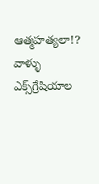ఆత్మహత్యలా!? వాళ్ళు ఎక్స్‌గ్రేషియాల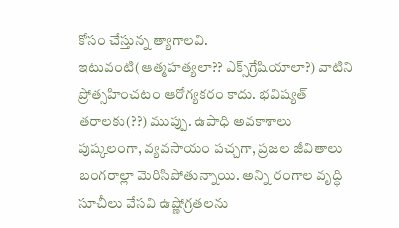కోసం చేస్తున్న త్యాగాలవి. ఇటువంటి(ఆత్మహత్యలా?? ఎక్స్‌గ్రేషియాలా?) వాటిని ప్రోత్సహించటం ఆరోగ్యకరం కాదు. భవిష్యత్ తరాలకు(??) ముప్పు. ఉపాధి అవకాశాలు పుష్కలంగా, వ్యవసాయం పచ్చగా, ప్రజల జీవితాలు బంగరాల్లా మెరిసిపోతున్నాయి. అన్ని రంగాల వృద్ధి సూచీలు వేసవి ఉష్ణోగ్రతలను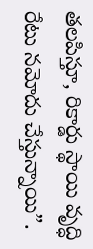తలపిస్తూ, రికార్డు స్థాయి వృద్ధి రేటు నమోదు చేస్తున్నాయి”.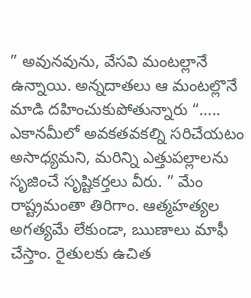” అవునవును, వేసవి మంటల్లానే ఉన్నాయి. అన్నదాతలు ఆ మంటల్లొనే మాడి దహించుకుపోతున్నారు “….. ఎకానమీలో అవకతవకల్ని సరిచేయటం అసాధ్యమని, మరిన్ని ఎత్తుపల్లాలను సృజించే సృష్టికర్తలు వీరు. ” మేం రాష్ట్రమంతా తిరిగాం. ఆత్మహత్యల అగత్యమే లేకుండా, ఋణాలు మాఫీ చేస్తాం. రైతులకు ఉచిత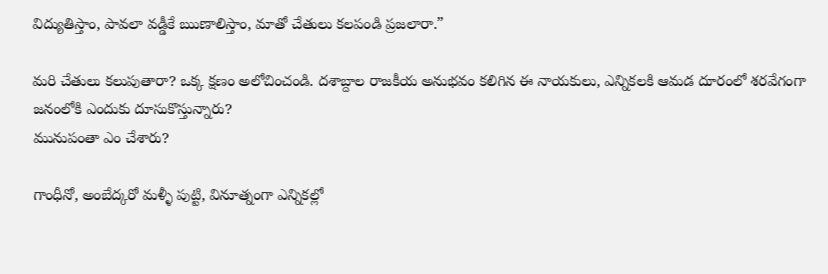విద్యుతిస్తాం, పావలా వడ్డీకే ఋణాలిస్తాం, మాతో చేతులు కలపండి ప్రజలారా.”

మరి చేతులు కలుపుతారా? ఒక్క క్షణం అలోచించండి. దశాబ్దాల రాజకీయ అనుభవం కలిగిన ఈ నాయకులు, ఎన్నికలకి ఆమడ దూరంలో శరవేగంగా జనంలోకి ఎందుకు దూసుకొస్తున్నారు?
మునుపంతా ఎం చేశారు?

గాంధీనో, అంబేద్కరో మళ్ళీ పుట్టి, వినూత్నంగా ఎన్నికల్లో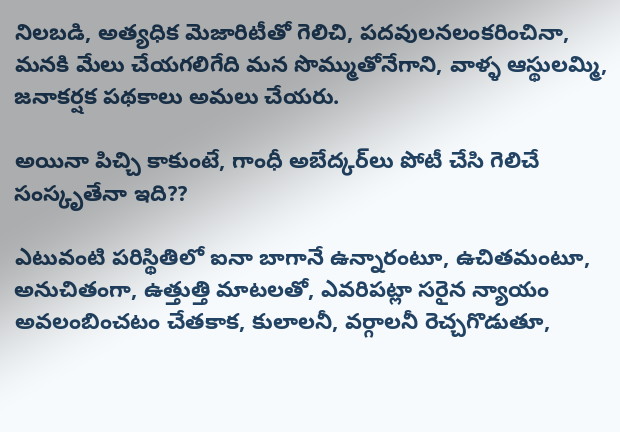నిలబడి, అత్యధిక మెజారిటీతో గెలిచి, పదవులనలంకరించినా, మనకి మేలు చేయగలిగేది మన సొమ్ముతోనేగాని, వాళ్ళ ఆస్థులమ్మి, జనాకర్షక పథకాలు అమలు చేయరు.

అయినా పిచ్చి కాకుంటే, గాంధీ అబేద్కర్‌లు పోటీ చేసి గెలిచే సంస్కృతేనా ఇది??

ఎటువంటి పరిస్థితిలో ఐనా బాగానే ఉన్నారంటూ, ఉచితమంటూ, అనుచితంగా, ఉత్తుత్తి మాటలతో, ఎవరిపట్లా సరైన న్యాయం అవలంబించటం చేతకాక, కులాలనీ, వర్గాలనీ రెచ్చగొడుతూ,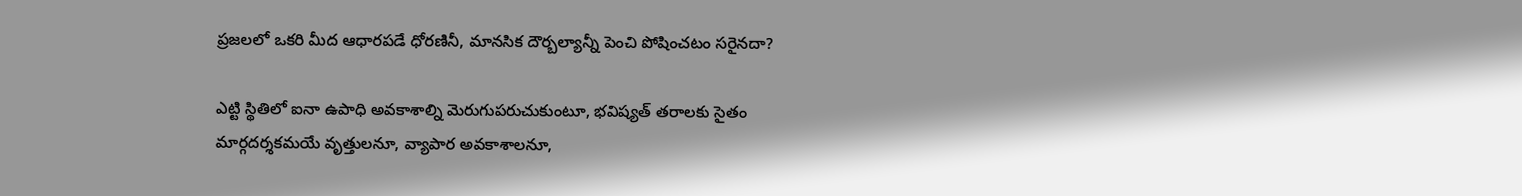ప్రజలలో ఒకరి మీద ఆధారపడే ధోరణినీ, మానసిక దౌర్బల్యాన్నీ పెంచి పోషించటం సరైనదా?

ఎట్టి స్థితిలో ఐనా ఉపాధి అవకాశాల్ని మెరుగుపరుచుకుంటూ, భవిష్యత్ తరాలకు సైతం మార్గదర్శకమయే వృత్తులనూ, వ్యాపార అవకాశాలనూ,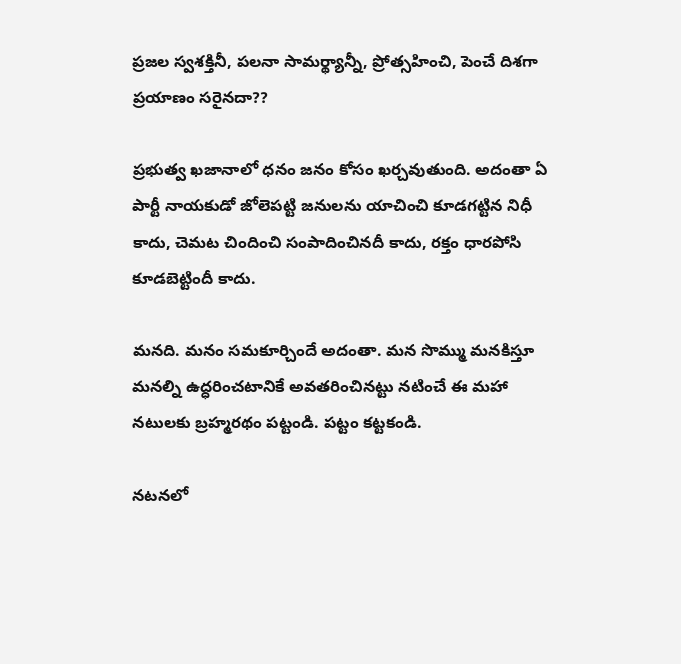ప్రజల స్వశక్తినీ, పలనా సామర్థ్యాన్నీ, ప్రోత్సహించి, పెంచే దిశగా ప్రయాణం సరైనదా??

ప్రభుత్వ ఖజానాలో ధనం జనం కోసం ఖర్చవుతుంది. అదంతా ఏ పార్టీ నాయకుడో జోలెపట్టి జనులను యాచించి కూడగట్టిన నిధీ కాదు, చెమట చిందించి సంపాదించినదీ కాదు, రక్తం ధారపోసి కూడబెట్టిందీ కాదు.

మనది. మనం సమకూర్చిందే అదంతా. మన సొమ్ము మనకిస్తూ మనల్ని ఉద్ధరించటానికే అవతరించినట్టు నటించే ఈ మహా నటులకు బ్రహ్మరథం పట్టండి. పట్టం కట్టకండి.

నటనలో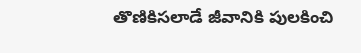తొణికిసలాడే జీవానికి పులకించి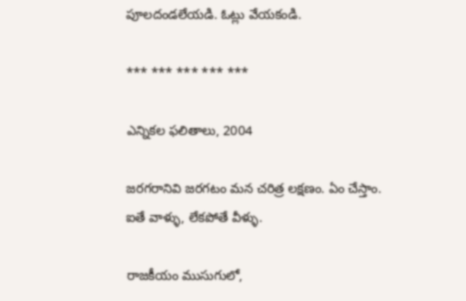పూలదండలేయడి. ఓట్లు వేయకండి.

*** *** *** *** ***

ఎన్నికల ఫలితాలు, 2004

జరగరానివి జరగటం మన చరిత్ర లక్షణం. ఏం చేస్తాం.
ఐతే వాళ్ళు, లేకపోతే వీళ్ళు.

రాజకీయం ముసుగులో,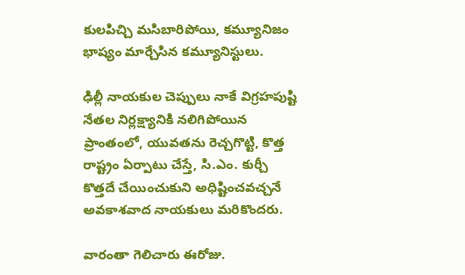కులపిచ్చి మసిబారిపోయి, కమ్యూనిజం భాష్యం మార్చేసిన కమ్యూనిస్టులు.

ఢిల్లీ నాయకుల చెప్పులు నాకే విగ్రహపుష్టి నేతల నిర్లక్ష్యానికి నలిగిపోయిన ప్రాంతంలో, యువతను రెచ్చగొట్టి, కొత్త రాష్ట్రం ఏర్పాటు చేస్తే, సి.ఎం. కుర్చీ కొత్తదే చేయించుకుని అధిష్టించవచ్చనే అవకాశవాద నాయకులు మరికొందరు.

వారంతా గెలిచారు ఈరోజు.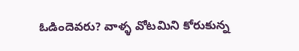ఓడిందెవరు? వాళ్ళ వోటమిని కోరుకున్న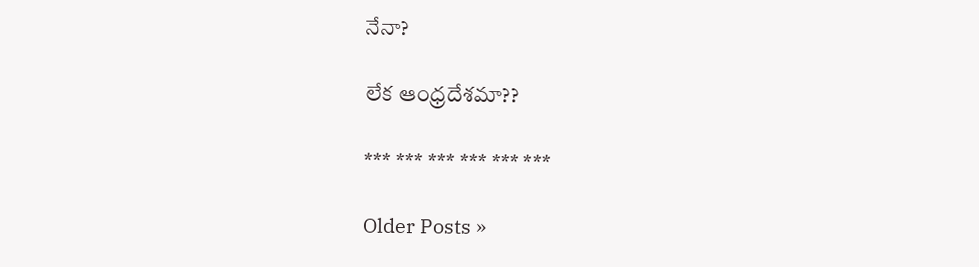నేనా?

లేక ఆంధ్రదేశమా??

*** *** *** *** *** ***

Older Posts »